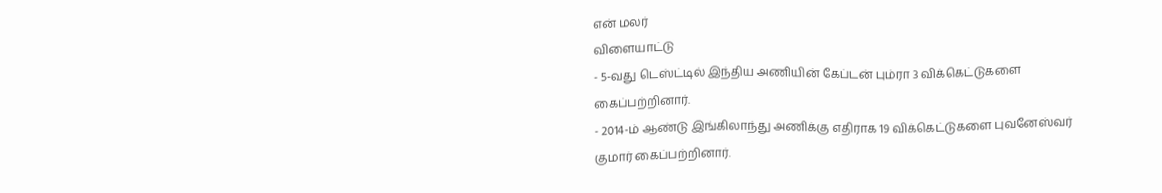என் மலர்
விளையாட்டு
- 5-வது டெஸ்ட்டில் இந்திய அணியின் கேப்டன் பும்ரா 3 விக்கெட்டுகளை கைப்பற்றினார்.
- 2014-ம் ஆண்டு இங்கிலாந்து அணிக்கு எதிராக 19 விக்கெட்டுகளை புவனேஸ்வர் குமார் கைப்பற்றினார்.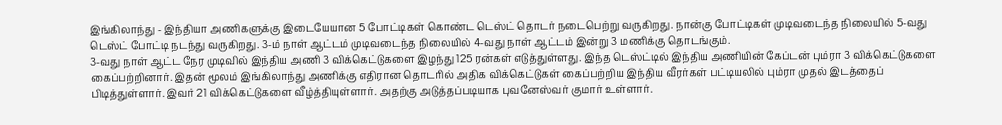இங்கிலாந்து - இந்தியா அணிகளுக்கு இடையேயான 5 போட்டிகள் கொண்ட டெஸ்ட் தொடர் நடைபெற்று வருகிறது. நான்கு போட்டிகள் முடிவடைந்த நிலையில் 5-வது டெஸ்ட் போட்டி நடந்து வருகிறது. 3-ம் நாள் ஆட்டம் முடிவடைந்த நிலையில் 4-வது நாள் ஆட்டம் இன்று 3 மணிக்கு தொடங்கும்.
3-வது நாள் ஆட்ட நேர முடிவில் இந்திய அணி 3 விக்கெட்டுகளை இழந்து 125 ரன்கள் எடுத்துள்ளது. இந்த டெஸ்ட்டில் இந்திய அணியின் கேப்டன் பும்ரா 3 விக்கெட்டுகளை கைப்பற்றினார். இதன் மூலம் இங்கிலாந்து அணிக்கு எதிரான தொடரில் அதிக விக்கெட்டுகள் கைப்பற்றிய இந்திய வீரர்கள் பட்டியலில் பும்ரா முதல் இடத்தைப் பிடித்துள்ளார். இவர் 21 விக்கெட்டுகளை வீழ்த்தியுள்ளார். அதற்கு அடுத்தப்படியாக புவனேஸ்வர் குமார் உள்ளார்.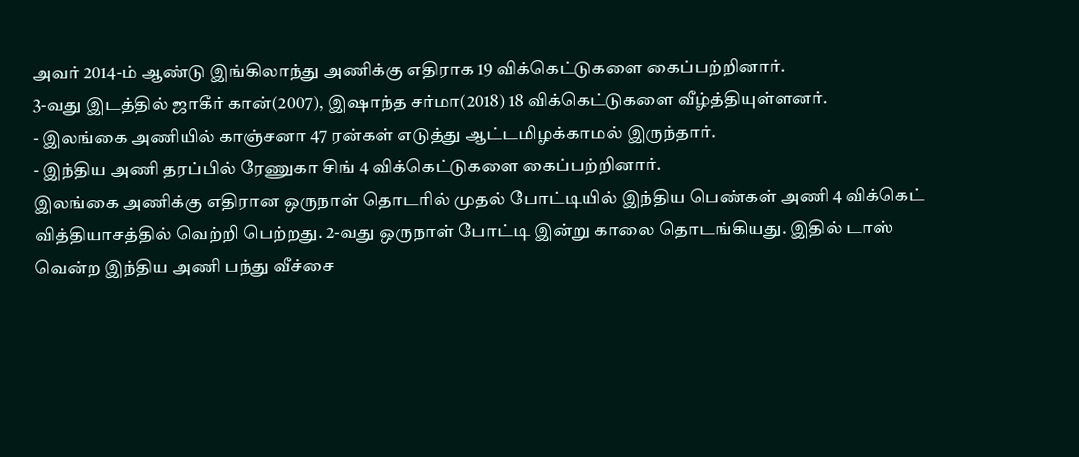அவர் 2014-ம் ஆண்டு இங்கிலாந்து அணிக்கு எதிராக 19 விக்கெட்டுகளை கைப்பற்றினார்.
3-வது இடத்தில் ஜாகீர் கான்(2007), இஷாந்த சர்மா(2018) 18 விக்கெட்டுகளை வீழ்த்தியுள்ளனர்.
- இலங்கை அணியில் காஞ்சனா 47 ரன்கள் எடுத்து ஆட்டமிழக்காமல் இருந்தார்.
- இந்திய அணி தரப்பில் ரேணுகா சிங் 4 விக்கெட்டுகளை கைப்பற்றினார்.
இலங்கை அணிக்கு எதிரான ஒருநாள் தொடரில் முதல் போட்டியில் இந்திய பெண்கள் அணி 4 விக்கெட் வித்தியாசத்தில் வெற்றி பெற்றது. 2-வது ஒருநாள் போட்டி இன்று காலை தொடங்கியது. இதில் டாஸ் வென்ற இந்திய அணி பந்து வீச்சை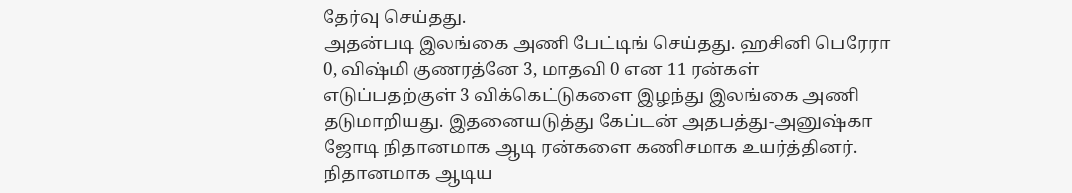தேர்வு செய்தது.
அதன்படி இலங்கை அணி பேட்டிங் செய்தது. ஹசினி பெரேரா 0, விஷ்மி குணரத்னே 3, மாதவி 0 என 11 ரன்கள் எடுப்பதற்குள் 3 விக்கெட்டுகளை இழந்து இலங்கை அணி தடுமாறியது. இதனையடுத்து கேப்டன் அதபத்து-அனுஷ்கா ஜோடி நிதானமாக ஆடி ரன்களை கணிசமாக உயர்த்தினர்.
நிதானமாக ஆடிய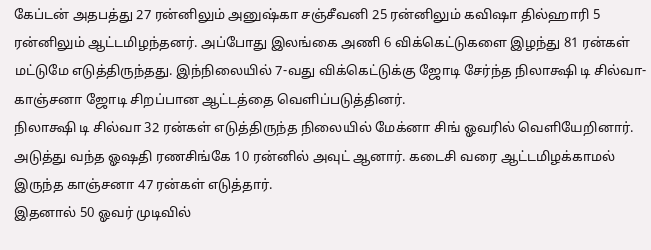கேப்டன் அதபத்து 27 ரன்னிலும் அனுஷ்கா சஞ்சீவனி 25 ரன்னிலும் கவிஷா தில்ஹாரி 5 ரன்னிலும் ஆட்டமிழந்தனர். அப்போது இலங்கை அணி 6 விக்கெட்டுகளை இழந்து 81 ரன்கள் மட்டுமே எடுத்திருந்தது. இந்நிலையில் 7-வது விக்கெட்டுக்கு ஜோடி சேர்ந்த நிலாக்ஷி டி சில்வா-காஞ்சனா ஜோடி சிறப்பான ஆட்டத்தை வெளிப்படுத்தினர்.
நிலாக்ஷி டி சில்வா 32 ரன்கள் எடுத்திருந்த நிலையில் மேக்னா சிங் ஓவரில் வெளியேறினார். அடுத்து வந்த ஓஷதி ரணசிங்கே 10 ரன்னில் அவுட் ஆனார். கடைசி வரை ஆட்டமிழக்காமல் இருந்த காஞ்சனா 47 ரன்கள் எடுத்தார்.
இதனால் 50 ஓவர் முடிவில்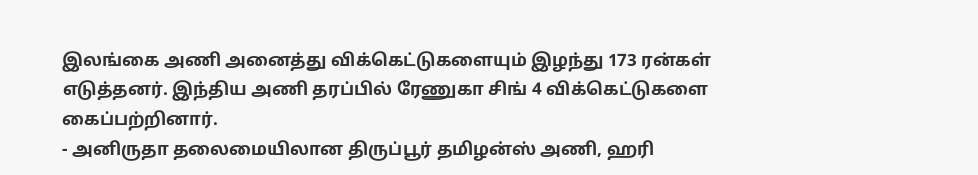இலங்கை அணி அனைத்து விக்கெட்டுகளையும் இழந்து 173 ரன்கள் எடுத்தனர். இந்திய அணி தரப்பில் ரேணுகா சிங் 4 விக்கெட்டுகளை கைப்பற்றினார்.
- அனிருதா தலைமையிலான திருப்பூர் தமிழன்ஸ் அணி, ஹரி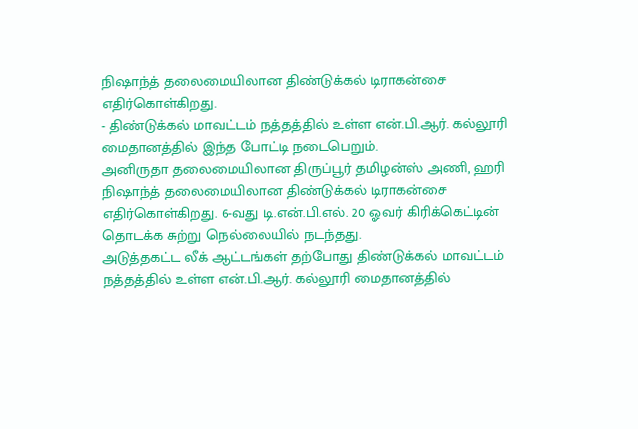நிஷாந்த் தலைமையிலான திண்டுக்கல் டிராகன்சை எதிர்கொள்கிறது.
- திண்டுக்கல் மாவட்டம் நத்தத்தில் உள்ள என்.பி.ஆர். கல்லூரி மைதானத்தில் இந்த போட்டி நடைபெறும்.
அனிருதா தலைமையிலான திருப்பூர் தமிழன்ஸ் அணி, ஹரி நிஷாந்த் தலைமையிலான திண்டுக்கல் டிராகன்சை எதிர்கொள்கிறது. 6-வது டி.என்.பி.எல். 20 ஓவர் கிரிக்கெட்டின் தொடக்க சுற்று நெல்லையில் நடந்தது.
அடுத்தகட்ட லீக் ஆட்டங்கள் தற்போது திண்டுக்கல் மாவட்டம் நத்தத்தில் உள்ள என்.பி.ஆர். கல்லூரி மைதானத்தில்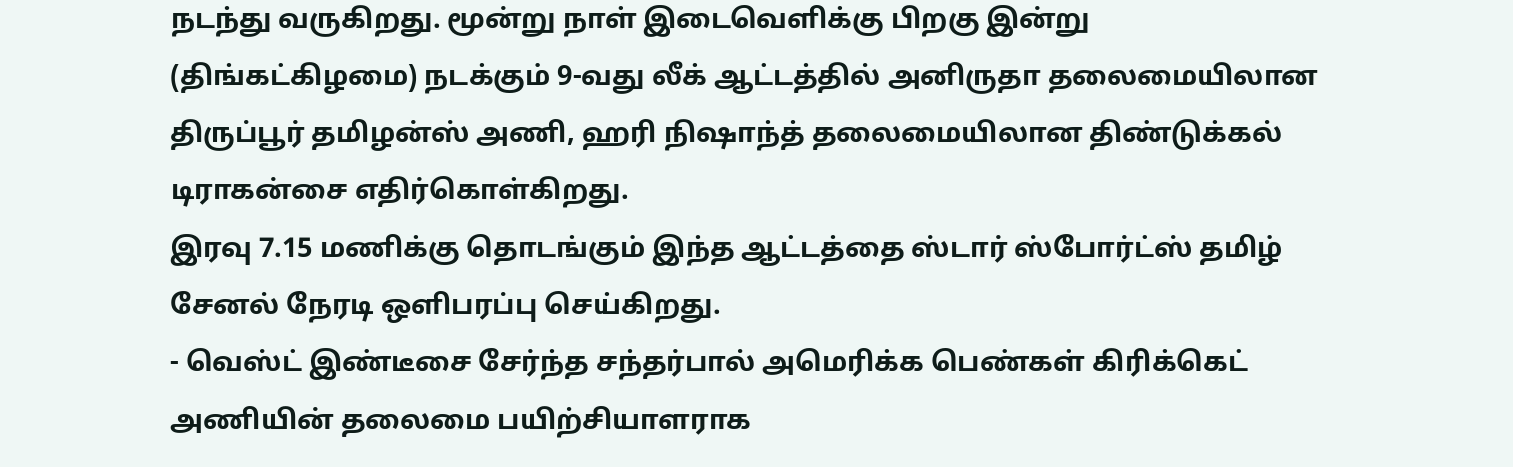நடந்து வருகிறது. மூன்று நாள் இடைவெளிக்கு பிறகு இன்று (திங்கட்கிழமை) நடக்கும் 9-வது லீக் ஆட்டத்தில் அனிருதா தலைமையிலான திருப்பூர் தமிழன்ஸ் அணி, ஹரி நிஷாந்த் தலைமையிலான திண்டுக்கல் டிராகன்சை எதிர்கொள்கிறது.
இரவு 7.15 மணிக்கு தொடங்கும் இந்த ஆட்டத்தை ஸ்டார் ஸ்போர்ட்ஸ் தமிழ் சேனல் நேரடி ஒளிபரப்பு செய்கிறது.
- வெஸ்ட் இண்டீசை சேர்ந்த சந்தர்பால் அமெரிக்க பெண்கள் கிரிக்கெட் அணியின் தலைமை பயிற்சியாளராக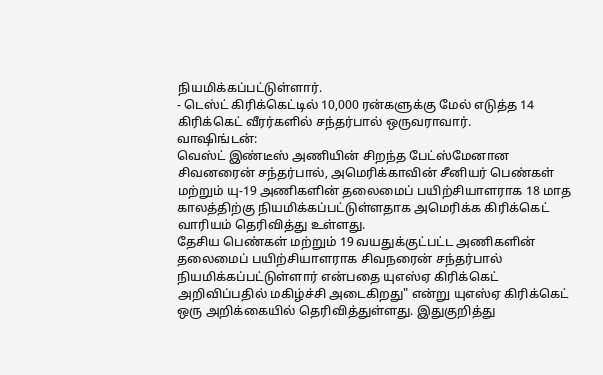நியமிக்கப்பட்டுள்ளார்.
- டெஸ்ட் கிரிக்கெட்டில் 10,000 ரன்களுக்கு மேல் எடுத்த 14 கிரிக்கெட் வீரர்களில் சந்தர்பால் ஒருவராவார்.
வாஷிங்டன்:
வெஸ்ட் இண்டீஸ் அணியின் சிறந்த பேட்ஸ்மேனான சிவனரைன் சந்தர்பால், அமெரிக்காவின் சீனியர் பெண்கள் மற்றும் யு-19 அணிகளின் தலைமைப் பயிற்சியாளராக 18 மாத காலத்திற்கு நியமிக்கப்பட்டுள்ளதாக அமெரிக்க கிரிக்கெட் வாரியம் தெரிவித்து உள்ளது.
தேசிய பெண்கள் மற்றும் 19 வயதுக்குட்பட்ட அணிகளின் தலைமைப் பயிற்சியாளராக சிவநரைன் சந்தர்பால் நியமிக்கப்பட்டுள்ளார் என்பதை யுஎஸ்ஏ கிரிக்கெட் அறிவிப்பதில் மகிழ்ச்சி அடைகிறது" என்று யுஎஸ்ஏ கிரிக்கெட் ஒரு அறிக்கையில் தெரிவித்துள்ளது. இதுகுறித்து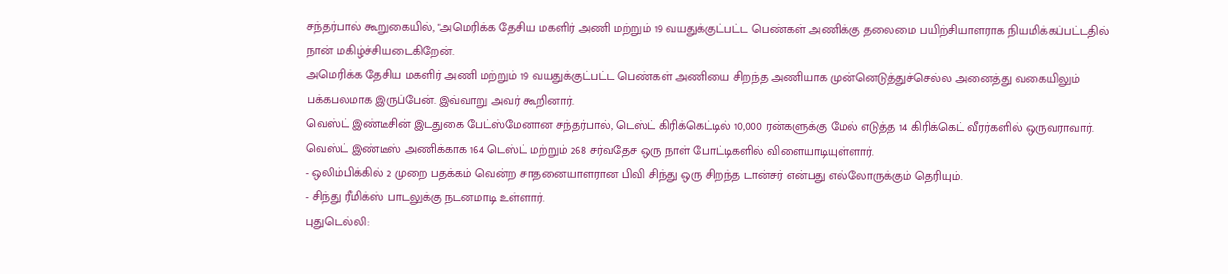சந்தர்பால் கூறுகையில், "அமெரிக்க தேசிய மகளிர் அணி மற்றும் 19 வயதுக்குட்பட்ட பெண்கள் அணிக்கு தலைமை பயிற்சியாளராக நியமிக்கப்பட்டதில் நான் மகிழ்ச்சியடைகிறேன்.
அமெரிக்க தேசிய மகளிர் அணி மற்றும் 19 வயதுக்குட்பட்ட பெண்கள் அணியை சிறந்த அணியாக முன்னெடுத்துச்செல்ல அனைத்து வகையிலும் பக்கபலமாக இருப்பேன். இவ்வாறு அவர் கூறினார்.
வெஸ்ட் இண்டீசின் இடதுகை பேட்ஸ்மேனான சந்தர்பால், டெஸ்ட் கிரிக்கெட்டில் 10,000 ரன்களுக்கு மேல் எடுத்த 14 கிரிக்கெட் வீரர்களில் ஒருவராவார். வெஸ்ட் இண்டீஸ் அணிக்காக 164 டெஸ்ட் மற்றும் 268 சர்வதேச ஒரு நாள் போட்டிகளில் விளையாடியுள்ளார்.
- ஒலிம்பிக்கில் 2 முறை பதக்கம் வென்ற சாதனையாளரான பிவி சிந்து ஒரு சிறந்த டான்சர் என்பது எல்லோருக்கும் தெரியும்.
- சிந்து ரீமிக்ஸ் பாடலுக்கு நடனமாடி உள்ளார்.
புதுடெல்லி: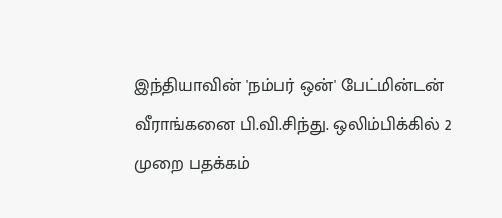இந்தியாவின் 'நம்பர் ஒன்' பேட்மின்டன் வீராங்கனை பி.வி.சிந்து. ஒலிம்பிக்கில் 2 முறை பதக்கம்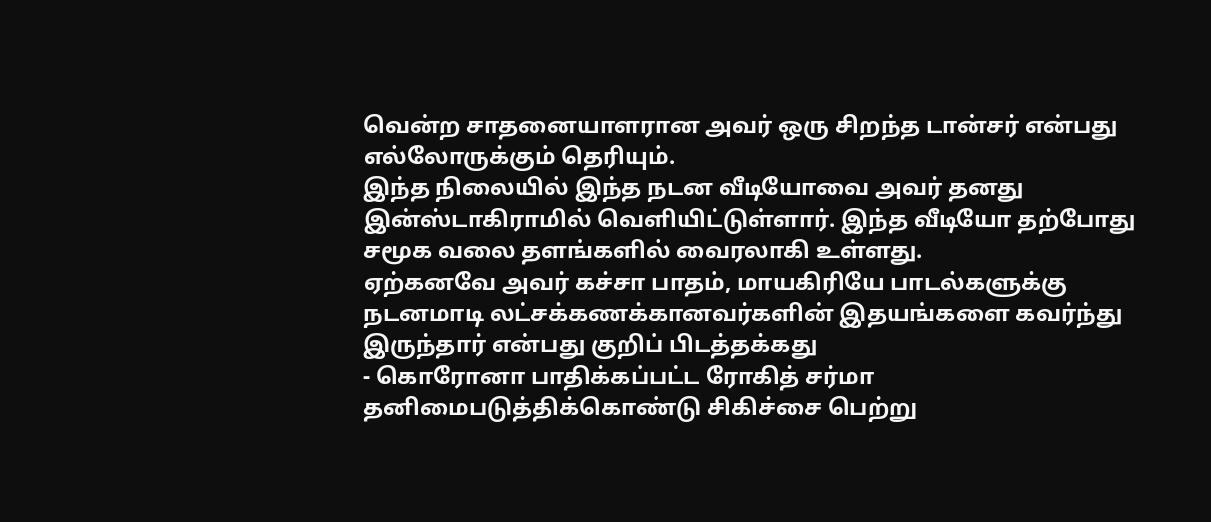வென்ற சாதனையாளரான அவர் ஒரு சிறந்த டான்சர் என்பது எல்லோருக்கும் தெரியும்.
இந்த நிலையில் இந்த நடன வீடியோவை அவர் தனது இன்ஸ்டாகிராமில் வெளியிட்டுள்ளார். இந்த வீடியோ தற்போது சமூக வலை தளங்களில் வைரலாகி உள்ளது.
ஏற்கனவே அவர் கச்சா பாதம், மாயகிரியே பாடல்களுக்கு நடனமாடி லட்சக்கணக்கானவர்களின் இதயங்களை கவர்ந்து இருந்தார் என்பது குறிப் பிடத்தக்கது
- கொரோனா பாதிக்கப்பட்ட ரோகித் சர்மா தனிமைபடுத்திக்கொண்டு சிகிச்சை பெற்று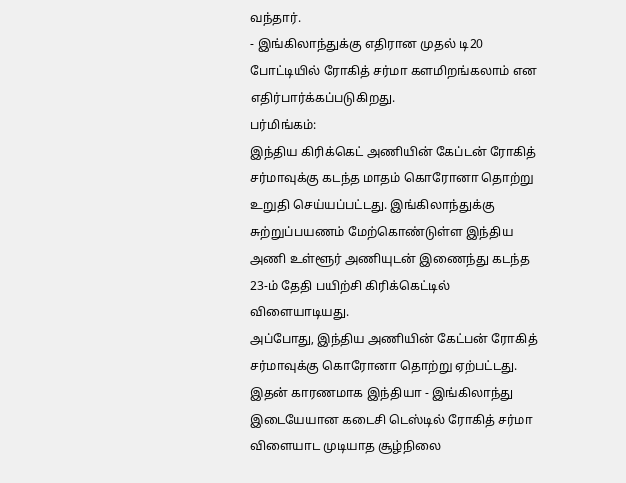வந்தார்.
- இங்கிலாந்துக்கு எதிரான முதல் டி20 போட்டியில் ரோகித் சர்மா களமிறங்கலாம் என எதிர்பார்க்கப்படுகிறது.
பர்மிங்கம்:
இந்திய கிரிக்கெட் அணியின் கேப்டன் ரோகித் சர்மாவுக்கு கடந்த மாதம் கொரோனா தொற்று உறுதி செய்யப்பட்டது. இங்கிலாந்துக்கு சுற்றுப்பயணம் மேற்கொண்டுள்ள இந்திய அணி உள்ளூர் அணியுடன் இணைந்து கடந்த 23-ம் தேதி பயிற்சி கிரிக்கெட்டில் விளையாடியது.
அப்போது, இந்திய அணியின் கேட்பன் ரோகித் சர்மாவுக்கு கொரோனா தொற்று ஏற்பட்டது. இதன் காரணமாக இந்தியா - இங்கிலாந்து இடையேயான கடைசி டெஸ்டில் ரோகித் சர்மா விளையாட முடியாத சூழ்நிலை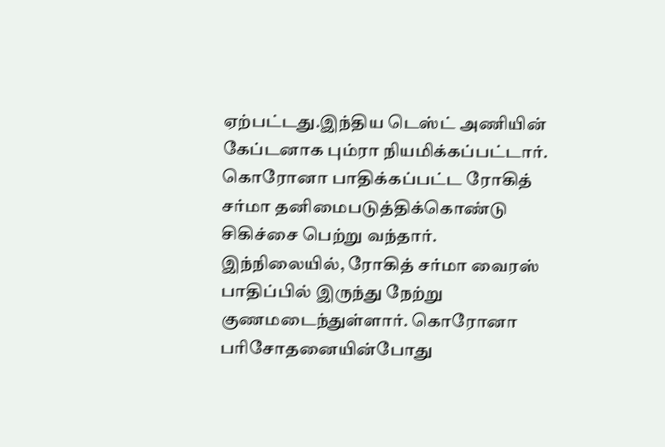ஏற்பட்டது.இந்திய டெஸ்ட் அணியின் கேப்டனாக பும்ரா நியமிக்கப்பட்டார்.
கொரோனா பாதிக்கப்பட்ட ரோகித் சர்மா தனிமைபடுத்திக்கொண்டு சிகிச்சை பெற்று வந்தார். இந்நிலையில், ரோகித் சர்மா வைரஸ் பாதிப்பில் இருந்து நேற்று குணமடைந்துள்ளார். கொரோனா பரிசோதனையின்போது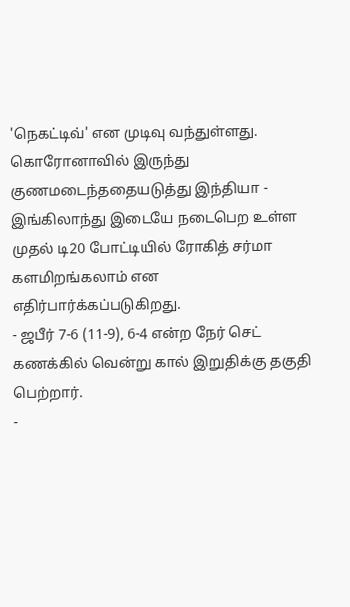'நெகட்டிவ்' என முடிவு வந்துள்ளது. கொரோனாவில் இருந்து குணமடைந்ததையடுத்து இந்தியா - இங்கிலாந்து இடையே நடைபெற உள்ள முதல் டி20 போட்டியில் ரோகித் சர்மா களமிறங்கலாம் என எதிர்பார்க்கப்படுகிறது.
- ஜபீர் 7-6 (11-9), 6-4 என்ற நேர் செட் கணக்கில் வென்று கால் இறுதிக்கு தகுதி பெற்றார்.
-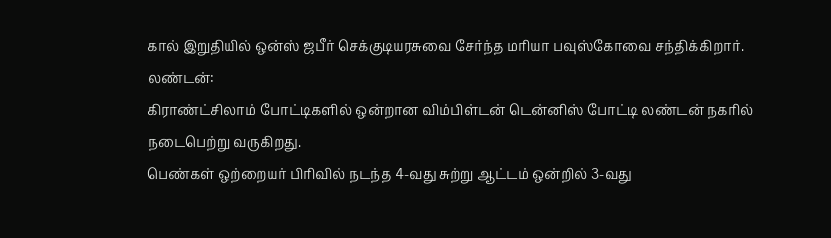கால் இறுதியில் ஒன்ஸ் ஜபீர் செக்குடியரசுவை சேர்ந்த மரியா பவுஸ்கோவை சந்திக்கிறார்.
லண்டன்:
கிராண்ட்சிலாம் போட்டிகளில் ஒன்றான விம்பிள்டன் டென்னிஸ் போட்டி லண்டன் நகரில் நடைபெற்று வருகிறது.
பெண்கள் ஒற்றையர் பிரிவில் நடந்த 4-வது சுற்று ஆட்டம் ஒன்றில் 3-வது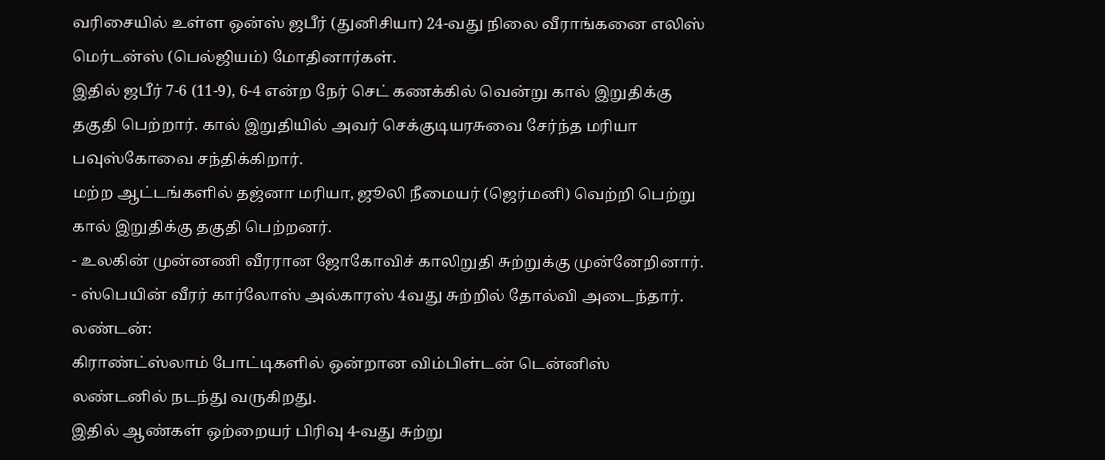வரிசையில் உள்ள ஒன்ஸ் ஜபீர் (துனிசியா) 24-வது நிலை வீராங்கனை எலிஸ் மெர்டன்ஸ் (பெல்ஜியம்) மோதினார்கள்.
இதில் ஜபீர் 7-6 (11-9), 6-4 என்ற நேர் செட் கணக்கில் வென்று கால் இறுதிக்கு தகுதி பெற்றார். கால் இறுதியில் அவர் செக்குடியரசுவை சேர்ந்த மரியா பவுஸ்கோவை சந்திக்கிறார்.
மற்ற ஆட்டங்களில் தஜ்னா மரியா, ஜூலி நீமையர் (ஜெர்மனி) வெற்றி பெற்று கால் இறுதிக்கு தகுதி பெற்றனர்.
- உலகின் முன்னணி வீரரான ஜோகோவிச் காலிறுதி சுற்றுக்கு முன்னேறினார்.
- ஸ்பெயின் வீரர் கார்லோஸ் அல்காரஸ் 4வது சுற்றில் தோல்வி அடைந்தார்.
லண்டன்:
கிராண்ட்ஸ்லாம் போட்டிகளில் ஒன்றான விம்பிள்டன் டென்னிஸ் லண்டனில் நடந்து வருகிறது.
இதில் ஆண்கள் ஒற்றையர் பிரிவு 4-வது சுற்று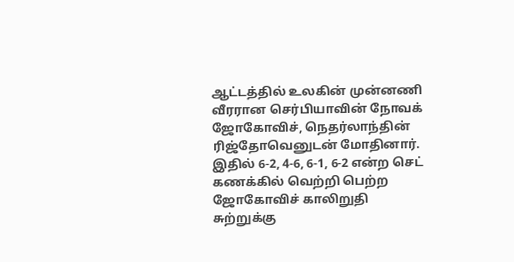ஆட்டத்தில் உலகின் முன்னணி வீரரான செர்பியாவின் நோவக் ஜோகோவிச், நெதர்லாந்தின் ரிஜ்தோவெனுடன் மோதினார். இதில் 6-2, 4-6, 6-1, 6-2 என்ற செட் கணக்கில் வெற்றி பெற்ற ஜோகோவிச் காலிறுதி சுற்றுக்கு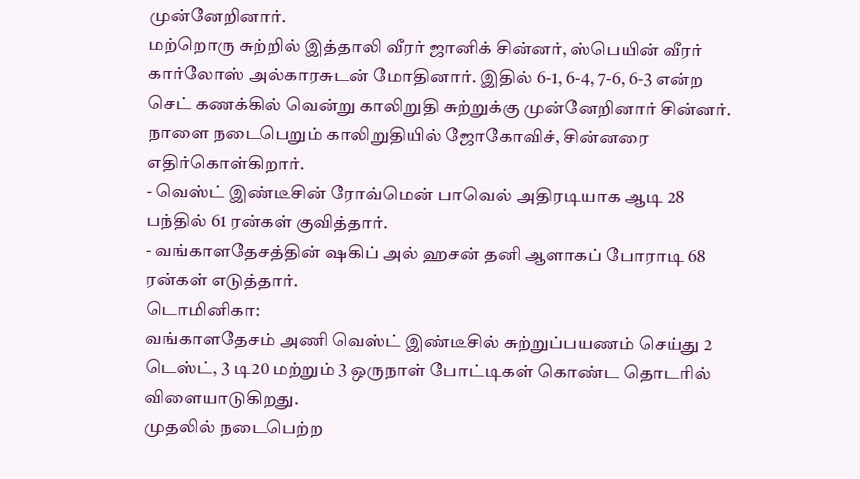முன்னேறினார்.
மற்றொரு சுற்றில் இத்தாலி வீரர் ஜானிக் சின்னர், ஸ்பெயின் வீரர் கார்லோஸ் அல்காரசுடன் மோதினார். இதில் 6-1, 6-4, 7-6, 6-3 என்ற செட் கணக்கில் வென்று காலிறுதி சுற்றுக்கு முன்னேறினார் சின்னர்.
நாளை நடைபெறும் காலிறுதியில் ஜோகோவிச், சின்னரை எதிர்கொள்கிறார்.
- வெஸ்ட் இண்டீசின் ரோவ்மென் பாவெல் அதிரடியாக ஆடி 28 பந்தில் 61 ரன்கள் குவித்தார்.
- வங்காளதேசத்தின் ஷகிப் அல் ஹசன் தனி ஆளாகப் போராடி 68 ரன்கள் எடுத்தார்.
டொமினிகா:
வங்காளதேசம் அணி வெஸ்ட் இண்டீசில் சுற்றுப்பயணம் செய்து 2 டெஸ்ட், 3 டி20 மற்றும் 3 ஒருநாள் போட்டிகள் கொண்ட தொடரில் விளையாடுகிறது.
முதலில் நடைபெற்ற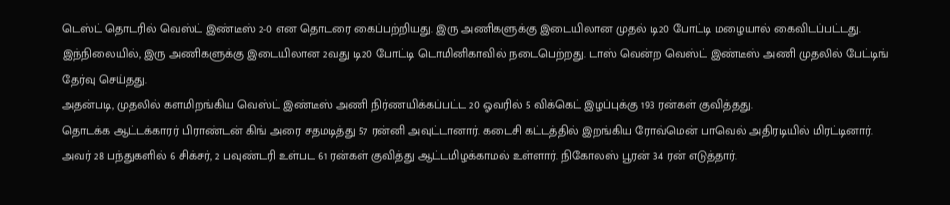டெஸ்ட் தொடரில் வெஸ்ட் இண்டீஸ் 2-0 என தொடரை கைப்பற்றியது. இரு அணிகளுக்கு இடையிலான முதல் டி20 போட்டி மழையால் கைவிடப்பட்டது.
இந்நிலையில், இரு அணிகளுக்கு இடையிலான 2வது டி20 போட்டி டொமினிகாவில் நடைபெற்றது. டாஸ் வென்ற வெஸ்ட் இண்டீஸ் அணி முதலில் பேட்டிங் தேர்வு செய்தது.
அதன்படி, முதலில் களமிறங்கிய வெஸ்ட் இண்டீஸ் அணி நிர்ணயிக்கப்பட்ட 20 ஓவரில் 5 விக்கெட் இழப்புக்கு 193 ரன்கள் குவித்தது.
தொடக்க ஆட்டக்காரர் பிராண்டன் கிங் அரை சதமடித்து 57 ரன்னி அவுட்டானார். கடைசி கட்டத்தில் இறங்கிய ரோவ்மென் பாவெல் அதிரடியில் மிரட்டினார். அவர் 28 பந்துகளில் 6 சிக்சர், 2 பவுண்டரி உள்பட 61 ரன்கள் குவித்து ஆட்டமிழக்காமல் உள்ளார். நிகோலஸ் பூரன் 34 ரன் எடுத்தார்.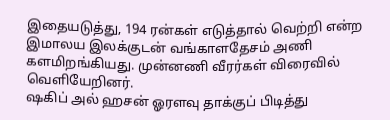இதையடுத்து, 194 ரன்கள் எடுத்தால் வெற்றி என்ற இமாலய இலக்குடன் வங்காளதேசம் அணி களமிறங்கியது. முன்னணி வீரர்கள் விரைவில் வெளியேறினர்.
ஷகிப் அல் ஹசன் ஓரளவு தாக்குப் பிடித்து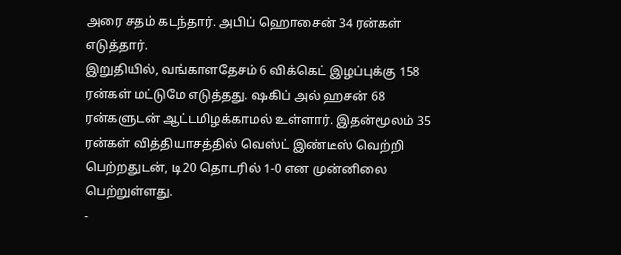அரை சதம் கடந்தார். அபிப் ஹொசைன் 34 ரன்கள் எடுத்தார்.
இறுதியில், வங்காளதேசம் 6 விக்கெட் இழப்புக்கு 158 ரன்கள் மட்டுமே எடுத்தது. ஷகிப் அல் ஹசன் 68 ரன்களுடன் ஆட்டமிழக்காமல் உள்ளார். இதன்மூலம் 35 ரன்கள் வித்தியாசத்தில் வெஸ்ட் இண்டீஸ் வெற்றி பெற்றதுடன், டி20 தொடரில் 1-0 என முன்னிலை பெற்றுள்ளது.
-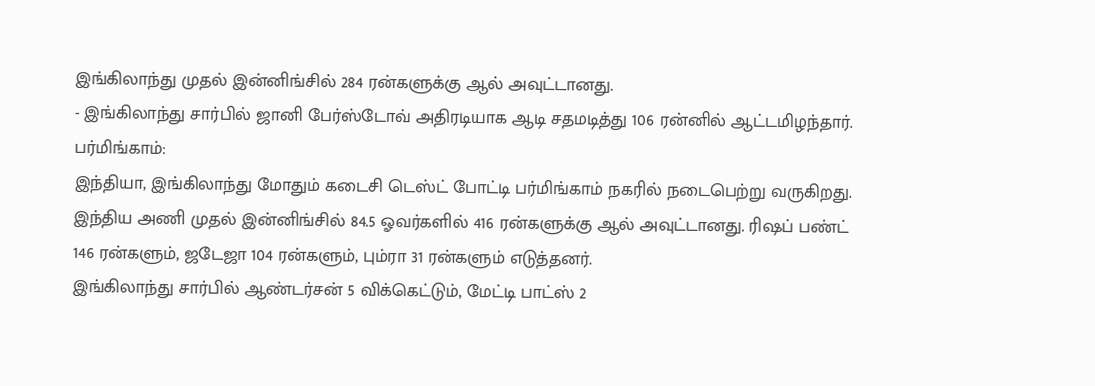இங்கிலாந்து முதல் இன்னிங்சில் 284 ரன்களுக்கு ஆல் அவுட்டானது.
- இங்கிலாந்து சார்பில் ஜானி பேர்ஸ்டோவ் அதிரடியாக ஆடி சதமடித்து 106 ரன்னில் ஆட்டமிழந்தார்.
பர்மிங்காம்:
இந்தியா, இங்கிலாந்து மோதும் கடைசி டெஸ்ட் போட்டி பர்மிங்காம் நகரில் நடைபெற்று வருகிறது. இந்திய அணி முதல் இன்னிங்சில் 84.5 ஓவர்களில் 416 ரன்களுக்கு ஆல் அவுட்டானது. ரிஷப் பண்ட் 146 ரன்களும், ஜடேஜா 104 ரன்களும், பும்ரா 31 ரன்களும் எடுத்தனர்.
இங்கிலாந்து சார்பில் ஆண்டர்சன் 5 விக்கெட்டும், மேட்டி பாட்ஸ் 2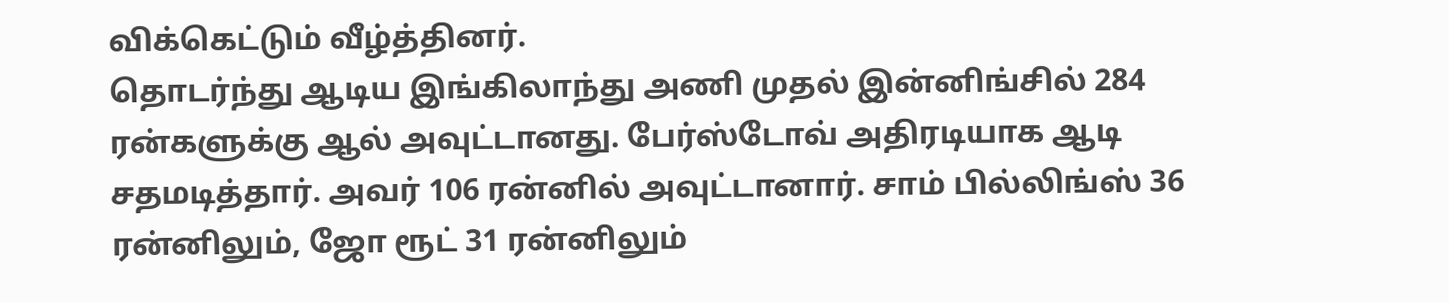விக்கெட்டும் வீழ்த்தினர்.
தொடர்ந்து ஆடிய இங்கிலாந்து அணி முதல் இன்னிங்சில் 284 ரன்களுக்கு ஆல் அவுட்டானது. பேர்ஸ்டோவ் அதிரடியாக ஆடி சதமடித்தார். அவர் 106 ரன்னில் அவுட்டானார். சாம் பில்லிங்ஸ் 36 ரன்னிலும், ஜோ ரூட் 31 ரன்னிலும்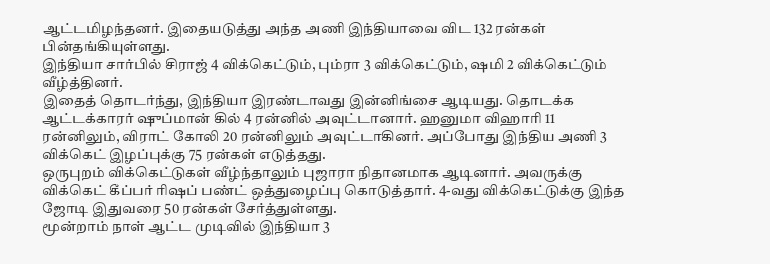ஆட்டமிழந்தனர். இதையடுத்து அந்த அணி இந்தியாவை விட 132 ரன்கள் பின்தங்கியுள்ளது.
இந்தியா சார்பில் சிராஜ் 4 விக்கெட்டும், பும்ரா 3 விக்கெட்டும், ஷமி 2 விக்கெட்டும் வீழ்த்தினர்.
இதைத் தொடர்ந்து, இந்தியா இரண்டாவது இன்னிங்சை ஆடியது. தொடக்க ஆட்டக்காரர் ஷுப்மான் கில் 4 ரன்னில் அவுட்டானார். ஹனுமா விஹாரி 11 ரன்னிலும், விராட் கோலி 20 ரன்னிலும் அவுட்டாகினர். அப்போது இந்திய அணி 3 விக்கெட் இழப்புக்கு 75 ரன்கள் எடுத்தது.
ஒருபுறம் விக்கெட்டுகள் வீழ்ந்தாலும் புஜாரா நிதானமாக ஆடினார். அவருக்கு விக்கெட் கீப்பர் ரிஷப் பண்ட் ஒத்துழைப்பு கொடுத்தார். 4-வது விக்கெட்டுக்கு இந்த ஜோடி இதுவரை 50 ரன்கள் சேர்த்துள்ளது.
மூன்றாம் நாள் ஆட்ட முடிவில் இந்தியா 3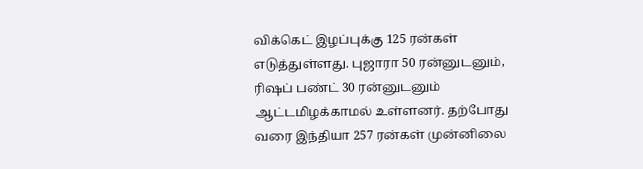விக்கெட் இழப்புக்கு 125 ரன்கள் எடுத்துள்ளது. புஜாரா 50 ரன்னுடனும், ரிஷப் பண்ட் 30 ரன்னுடனும் ஆட்டமிழக்காமல் உள்ளனர். தற்போது வரை இந்தியா 257 ரன்கள் முன்னிலை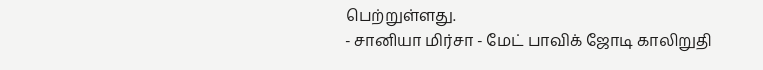பெற்றுள்ளது.
- சானியா மிர்சா - மேட் பாவிக் ஜோடி காலிறுதி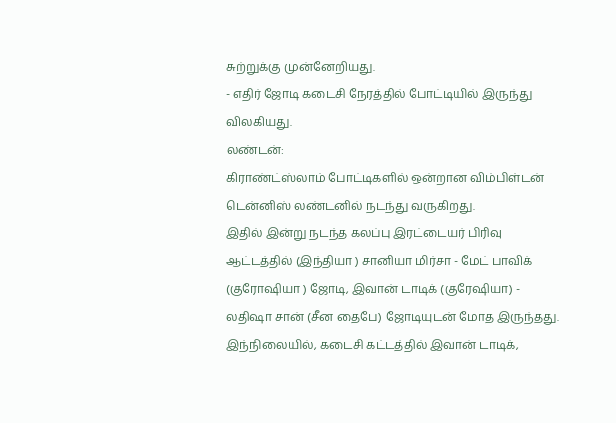சுற்றுக்கு முன்னேறியது.
- எதிர் ஜோடி கடைசி நேரத்தில் போட்டியில் இருந்து விலகியது.
லண்டன்:
கிராண்ட்ஸ்லாம் போட்டிகளில் ஒன்றான விம்பிள்டன் டென்னிஸ் லண்டனில் நடந்து வருகிறது.
இதில் இன்று நடந்த கலப்பு இரட்டையர் பிரிவு ஆட்டத்தில் (இந்தியா ) சானியா மிர்சா - மேட் பாவிக் (குரோஷியா ) ஜோடி, இவான் டாடிக் (குரேஷியா) - லதிஷா சான் (சீன தைபே) ஜோடியுடன் மோத இருந்தது.
இந்நிலையில், கடைசி கட்டத்தில் இவான் டாடிக்,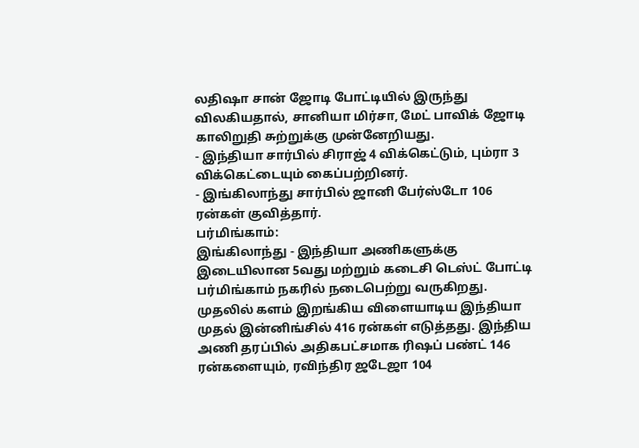லதிஷா சான் ஜோடி போட்டியில் இருந்து விலகியதால், சானியா மிர்சா, மேட் பாவிக் ஜோடி காலிறுதி சுற்றுக்கு முன்னேறியது.
- இந்தியா சார்பில் சிராஜ் 4 விக்கெட்டும், பும்ரா 3 விக்கெட்டையும் கைப்பற்றினர்.
- இங்கிலாந்து சார்பில் ஜானி பேர்ஸ்டோ 106 ரன்கள் குவித்தார்.
பர்மிங்காம்:
இங்கிலாந்து - இந்தியா அணிகளுக்கு இடையிலான 5வது மற்றும் கடைசி டெஸ்ட் போட்டி பர்மிங்காம் நகரில் நடைபெற்று வருகிறது. முதலில் களம் இறங்கிய விளையாடிய இந்தியா முதல் இன்னிங்சில் 416 ரன்கள் எடுத்தது. இந்திய அணி தரப்பில் அதிகபட்சமாக ரிஷப் பண்ட் 146 ரன்களையும், ரவிந்திர ஜடேஜா 104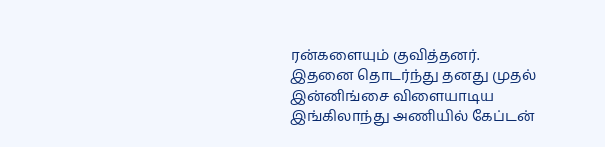ரன்களையும் குவித்தனர்.
இதனை தொடர்ந்து தனது முதல் இன்னிங்சை விளையாடிய இங்கிலாந்து அணியில் கேப்டன்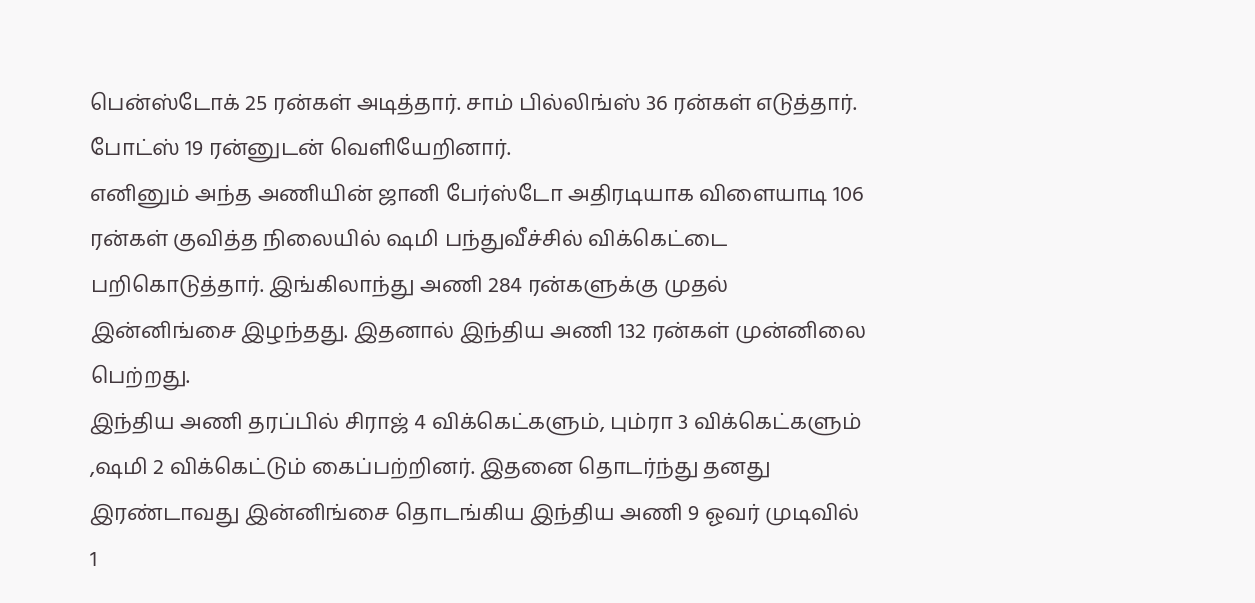பென்ஸ்டோக் 25 ரன்கள் அடித்தார். சாம் பில்லிங்ஸ் 36 ரன்கள் எடுத்தார். போட்ஸ் 19 ரன்னுடன் வெளியேறினார்.
எனினும் அந்த அணியின் ஜானி பேர்ஸ்டோ அதிரடியாக விளையாடி 106 ரன்கள் குவித்த நிலையில் ஷமி பந்துவீச்சில் விக்கெட்டை பறிகொடுத்தார். இங்கிலாந்து அணி 284 ரன்களுக்கு முதல் இன்னிங்சை இழந்தது. இதனால் இந்திய அணி 132 ரன்கள் முன்னிலை பெற்றது.
இந்திய அணி தரப்பில் சிராஜ் 4 விக்கெட்களும், பும்ரா 3 விக்கெட்களும் ,ஷமி 2 விக்கெட்டும் கைப்பற்றினர். இதனை தொடர்ந்து தனது இரண்டாவது இன்னிங்சை தொடங்கிய இந்திய அணி 9 ஓவர் முடிவில் 1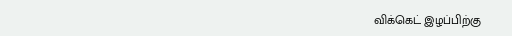விக்கெட் இழப்பிற்கு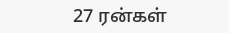27 ரன்கள்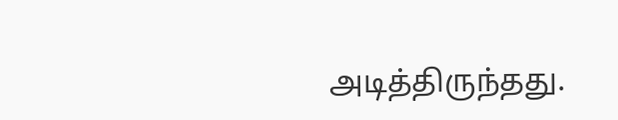அடித்திருந்தது.